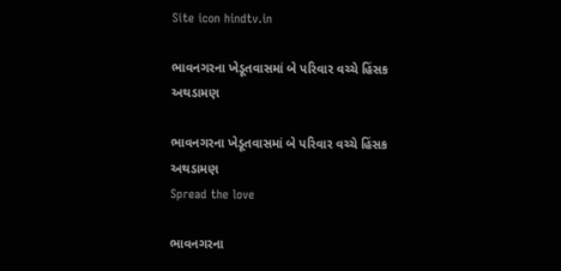Site icon hindtv.in

ભાવનગરના ખેડૂતવાસમાં બે પરિવાર વચ્ચે હિંસક અથડામણ

ભાવનગરના ખેડૂતવાસમાં બે પરિવાર વચ્ચે હિંસક અથડામણ
Spread the love

ભાવનગરના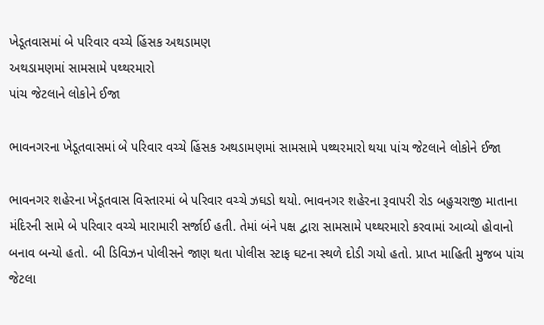ખેડૂતવાસમાં બે પરિવાર વચ્ચે હિંસક અથડામણ
અથડામણમાં સામસામે પથ્થરમારો
પાંચ જેટલાને લોકોને ઈજા

ભાવનગરના ખેડૂતવાસમાં બે પરિવાર વચ્ચે હિંસક અથડામણમાં સામસામે પથ્થરમારો થયા પાંચ જેટલાને લોકોને ઈજા

ભાવનગર શહેરના ખેડૂતવાસ વિસ્તારમાં બે પરિવાર વચ્ચે ઝઘડો થયો. ભાવનગર શહેરના રૂવાપરી રોડ બહુચરાજી માતાના મંદિરની સામે બે પરિવાર વચ્ચે મારામારી સર્જાઈ હતી. તેમાં બંને પક્ષ દ્વારા સામસામે પથ્થરમારો કરવામાં આવ્યો હોવાનો બનાવ બન્યો હતો. બી ડિવિઝન પોલીસને જાણ થતા પોલીસ સ્ટાફ ઘટના સ્થળે દોડી ગયો હતો. પ્રાપ્ત માહિતી મુજબ પાંચ જેટલા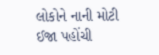લોકોને નાની મોટી ઈજા પહોંચી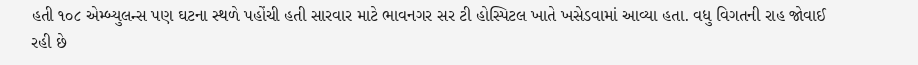હતી ૧૦૮ એમ્બ્યુલન્સ પણ ઘટના સ્થળે પહોંચી હતી સારવાર માટે ભાવનગર સર ટી હોસ્પિટલ ખાતે ખસેડવામાં આવ્યા હતા. વધુ વિગતની રાહ જોવાઈ રહી છે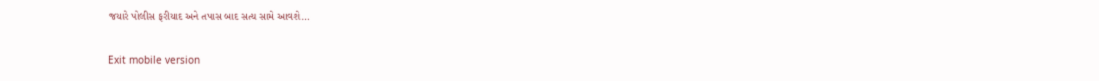જયારે પોલીસ ફરીયાદ અને તપાસ બાદ સત્ય સામે આવશે…

Exit mobile version